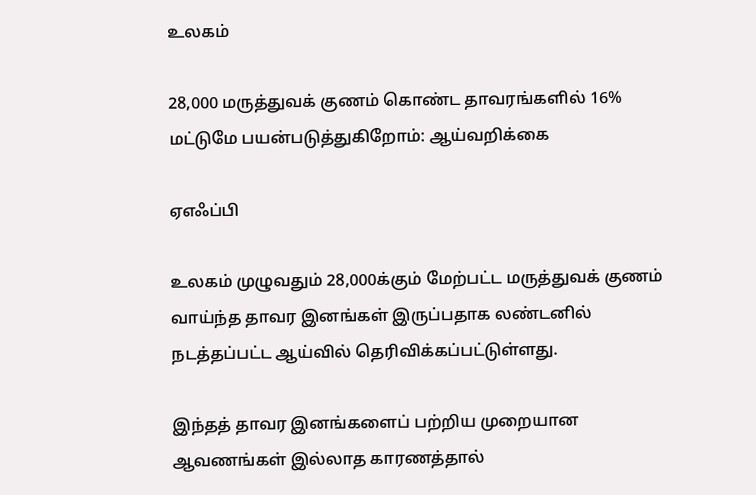உலகம்

28,000 மருத்துவக் குணம் கொண்ட தாவரங்களில் 16% மட்டுமே பயன்படுத்துகிறோம்: ஆய்வறிக்கை

ஏஎஃப்பி

உலகம் முழுவதும் 28,000க்கும் மேற்பட்ட மருத்துவக் குணம் வாய்ந்த தாவர இனங்கள் இருப்பதாக லண்டனில் நடத்தப்பட்ட ஆய்வில் தெரிவிக்கப்பட்டுள்ளது.

இந்தத் தாவர இனங்களைப் பற்றிய முறையான ஆவணங்கள் இல்லாத காரணத்தால்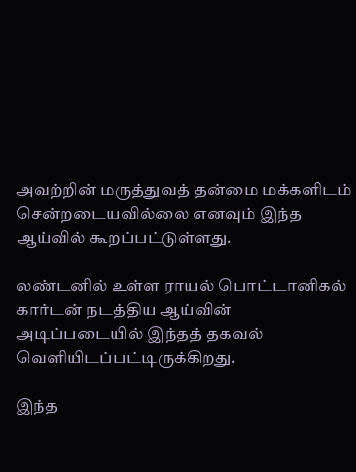அவற்றின் மருத்துவத் தன்மை மக்களிடம் சென்றடையவில்லை எனவும் இந்த ஆய்வில் கூறப்பட்டுள்ளது.

லண்டனில் உள்ள ராயல் பொட்டானிகல் கார்டன் நடத்திய ஆய்வின் அடிப்படையில் இந்தத் தகவல் வெளியிடப்பட்டிருக்கிறது.

இந்த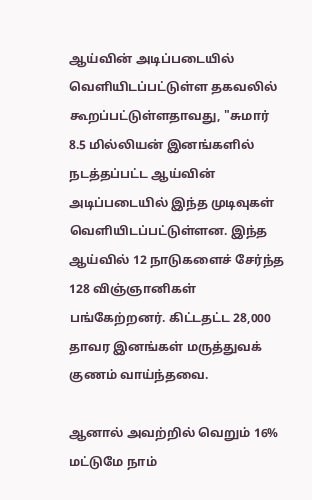ஆய்வின் அடிப்படையில் வெளியிடப்பட்டுள்ள தகவலில் கூறப்பட்டுள்ளதாவது, "சுமார் 8.5 மில்லியன் இனங்களில் நடத்தப்பட்ட ஆய்வின் அடிப்படையில் இந்த முடிவுகள் வெளியிடப்பட்டுள்ளன. இந்த ஆய்வில் 12 நாடுகளைச் சேர்ந்த 128 விஞ்ஞானிகள் பங்கேற்றனர். கிட்டதட்ட 28,000 தாவர இனங்கள் மருத்துவக் குணம் வாய்ந்தவை.

ஆனால் அவற்றில் வெறும் 16% மட்டுமே நாம்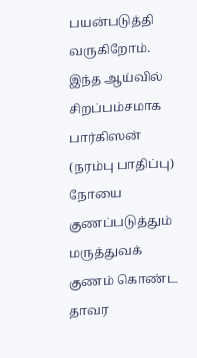பயன்படுத்தி வருகிறோம். இந்த ஆய்வில் சிறப்பம்சமாக பார்கிஸன் (நரம்பு பாதிப்பு) நோயை குணப்படுத்தும் மருத்துவக் குணம் கொண்ட தாவர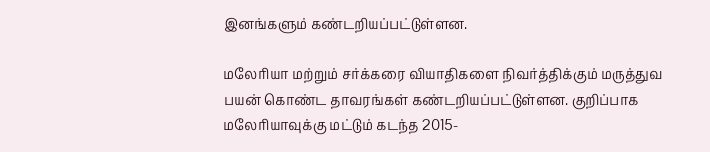இனங்களும் கண்டறியப்பட்டுள்ளன.

மலேரியா மற்றும் சர்க்கரை வியாதிகளை நிவர்த்திக்கும் மருத்துவ பயன் கொண்ட தாவரங்கள் கண்டறியப்பட்டுள்ளன. குறிப்பாக மலேரியாவுக்கு மட்டும் கடந்த 2015-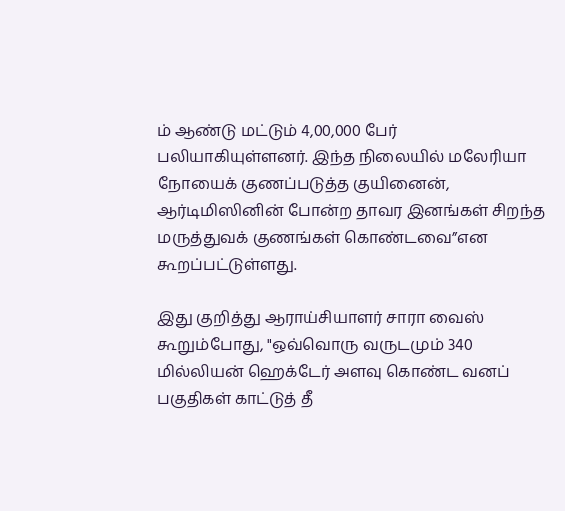ம் ஆண்டு மட்டும் 4,00,000 பேர் பலியாகியுள்ளனர். இந்த நிலையில் மலேரியா நோயைக் குணப்படுத்த குயினைன், ஆர்டிமிஸினின் போன்ற தாவர இனங்கள் சிறந்த மருத்துவக் குணங்கள் கொண்டவை”என கூறப்பட்டுள்ளது.

இது குறித்து ஆராய்சியாளர் சாரா வைஸ் கூறும்போது, "ஒவ்வொரு வருடமும் 340 மில்லியன் ஹெக்டேர் அளவு கொண்ட வனப் பகுதிகள் காட்டுத் தீ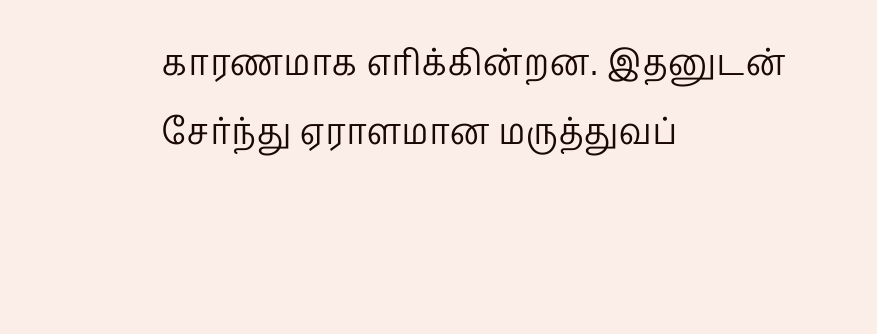காரணமாக எரிக்கின்றன. இதனுடன் சேர்ந்து ஏராளமான மருத்துவப்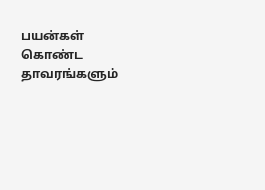பயன்கள் கொண்ட தாவரங்களும்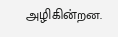அழிகின்றன.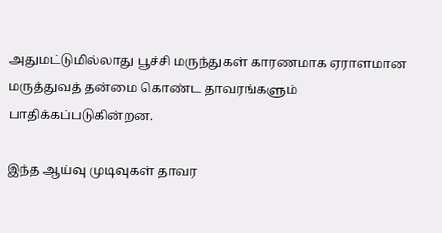அதுமட்டுமில்லாது பூச்சி மருந்துகள் காரணமாக ஏராளமான மருத்துவத் தன்மை கொண்ட தாவரங்களும் பாதிக்கப்படுகின்றன.

இந்த ஆய்வு முடிவுகள் தாவர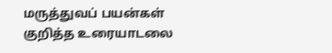மருத்துவப் பயன்கள் குறித்த உரையாடலை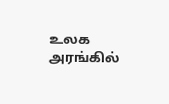உலக அரங்கில்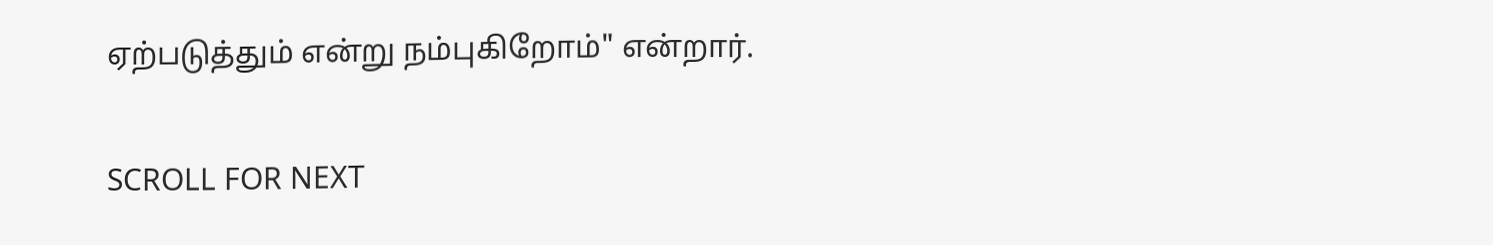ஏற்படுத்தும் என்று நம்புகிறோம்" என்றார்.


SCROLL FOR NEXT